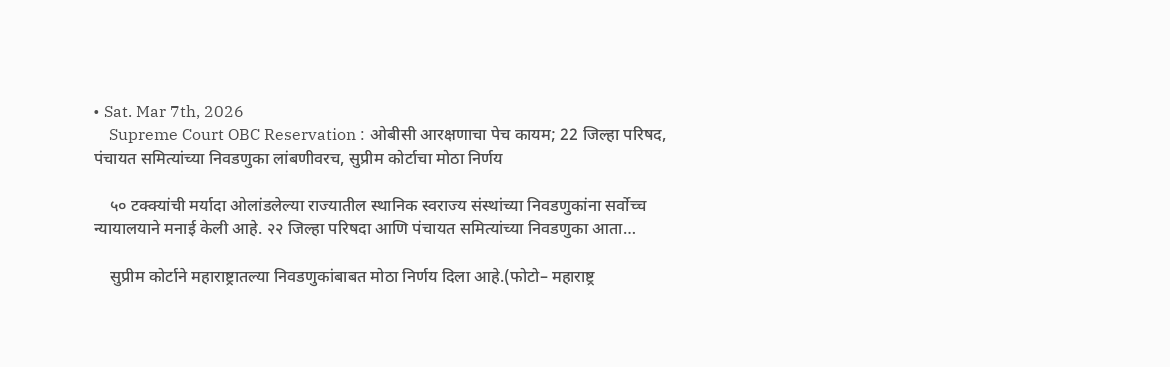• Sat. Mar 7th, 2026
    Supreme Court OBC Reservation : ओबीसी आरक्षणाचा पेच कायम; 22 जिल्हा परिषद, पंचायत समित्यांच्या निवडणुका लांबणीवरच, सुप्रीम कोर्टाचा मोठा निर्णय

    ५० टक्क्यांची मर्यादा ओलांडलेल्या राज्यातील स्थानिक स्वराज्य संस्थांच्या निवडणुकांना सर्वोच्च न्यायालयाने मनाई केली आहे. २२ जिल्हा परिषदा आणि पंचायत समित्यांच्या निवडणुका आता…

    सुप्रीम कोर्टाने महाराष्ट्रातल्या निवडणुकांबाबत मोठा निर्णय दिला आहे.(फोटो– महाराष्ट्र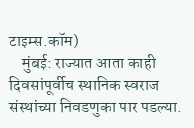टाइम्स.कॉम)
    मुंबई: राज्यात आता काही दिवसांपूर्वीच स्थानिक स्वराज संस्थांच्या निवडणुका पार पडल्या.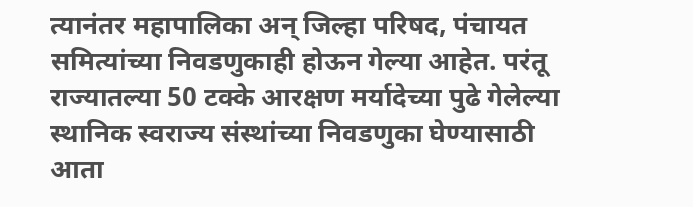त्यानंतर महापालिका अन् जिल्हा परिषद, पंचायत समित्यांच्या निवडणुकाही होऊन गेल्या आहेत. परंतू राज्यातल्या 50 टक्के आरक्षण मर्यादेच्या पुढे गेलेल्या स्थानिक स्वराज्य संस्थांच्या निवडणुका घेण्यासाठी आता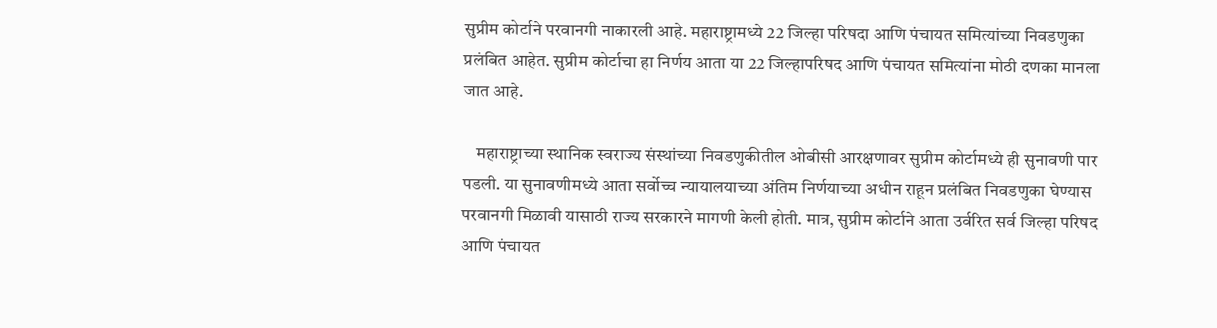सुप्रीम कोर्टाने परवानगी नाकारली आहे. महाराष्ट्रामध्ये 22 जिल्हा परिषदा आणि पंचायत समित्यांच्या निवडणुका प्रलंबित आहेत. सुप्रीम कोर्टाचा हा निर्णय आता या 22 जिल्हापरिषद आणि पंचायत समित्यांना मोठी दणका मानला जात आहे.

    महाराष्ट्राच्या स्थानिक स्वराज्य संस्थांच्या निवडणुकीतील ओबीसी आरक्षणावर सुप्रीम कोर्टामध्ये ही सुनावणी पार पडली. या सुनावणीमध्ये आता सर्वोच्च न्यायालयाच्या अंतिम निर्णयाच्या अधीन राहून प्रलंबित निवडणुका घेण्यास परवानगी मिळावी यासाठी राज्य सरकारने मागणी केली होती. मात्र, सुप्रीम कोर्टाने आता उर्वरित सर्व जिल्हा परिषद आणि पंचायत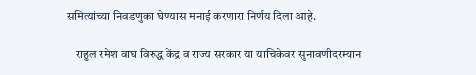समित्यांच्या निवडणुका घेण्यास मनाई करणारा निर्णय दिला आहे.

    राहुल रमेश वाघ विरुद्ध केंद्र व राज्य सरकार या याचिकेवर सुनावणीदरम्यान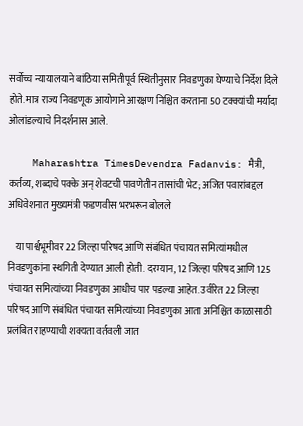सर्वोच्च न्यायालयाने बांठिया समितीपूर्व स्थितीनुसार निवडणुका घेण्याचे निर्देश दिले होते. मात्र राज्य निवडणूक आयोगाने आरक्षण निश्चित करताना 50 टक्क्यांची मर्यादा ओलांडल्याचे निदर्शनास आले.

    Maharashtra TimesDevendra Fadanvis: मैत्री, कर्तव्य, शब्दाचे पक्के अन् शेवटची पावणेतीन तासांची भेट; अजित पवारांबद्दल अधिवेशनात मुख्यमंत्री फडणवीस भरभरून बोलले

    या पार्श्वभूमीवर 22 जिल्हा परिषद आणि संबंधित पंचायत समित्यांमधील निवडणुकांना स्थगिती देण्यात आली होती. दरम्यान, 12 जिल्हा परिषद आणि 125 पंचायत समित्यांच्या निवडणुका आधीच पार पडल्या आहेत. उर्वरित 22 जिल्हा परिषद आणि संबंधित पंचायत समित्यांच्या निवडणुका आता अनिश्चित काळासाठी प्रलंबित राहण्याची शक्यता वर्तवली जात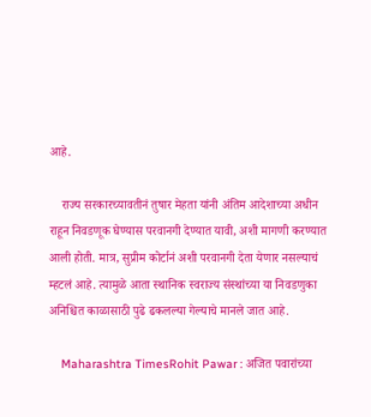आहे.

    राज्य सरकारच्यावतीनं तुषार मेहता यांनी अंतिम आदेशाच्या अधीन राहून निवडणूक घेण्यास परवानगी देण्यात यावी, अशी मागणी करण्यात आली होती. मात्र, सुप्रीम कोर्टानं अशी परवानगी देता येणार नसल्याचं म्हटलं आहे. त्यामुळे आता स्थानिक स्वराज्य संस्थांच्या या निवडणुका अनिश्चित काळासाठी पुढे ढकलल्या गेल्याचे मानले जात आहे.

    Maharashtra TimesRohit Pawar : अजित पवारांच्या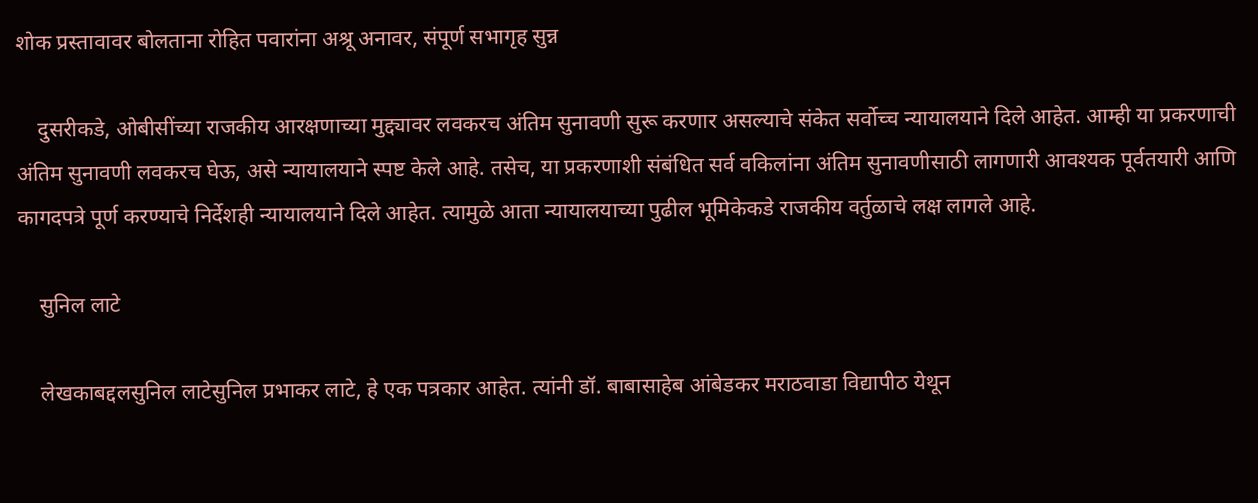शोक प्रस्तावावर बोलताना रोहित पवारांना अश्रू अनावर, संपूर्ण सभागृह सुन्न

    दुसरीकडे, ओबीसींच्या राजकीय आरक्षणाच्या मुद्द्यावर लवकरच अंतिम सुनावणी सुरू करणार असल्याचे संकेत सर्वोच्च न्यायालयाने दिले आहेत. आम्ही या प्रकरणाची अंतिम सुनावणी लवकरच घेऊ, असे न्यायालयाने स्पष्ट केले आहे. तसेच, या प्रकरणाशी संबंधित सर्व वकिलांना अंतिम सुनावणीसाठी लागणारी आवश्यक पूर्वतयारी आणि कागदपत्रे पूर्ण करण्याचे निर्देशही न्यायालयाने दिले आहेत. त्यामुळे आता न्यायालयाच्या पुढील भूमिकेकडे राजकीय वर्तुळाचे लक्ष लागले आहे.

    सुनिल लाटे

    लेखकाबद्दलसुनिल लाटेसुनिल प्रभाकर लाटे, हे एक पत्रकार आहेत. त्यांनी डॉ. बाबासाहेब आंबेडकर मराठवाडा विद्यापीठ येथून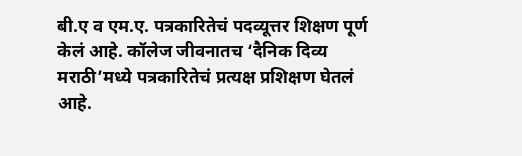बी.ए व एम.ए. पत्रकारितेचं पदव्यूत्तर शिक्षण पूर्ण केलं आहे. कॉलेज जीवनातच ‘दैनिक दिव्य मराठी’मध्ये पत्रकारितेचं प्रत्यक्ष प्रशिक्षण घेतलं आहे.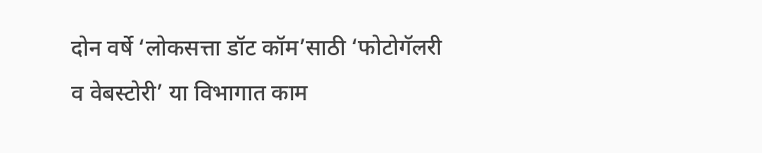दोन वर्षे ‘लोकसत्ता डॉट कॉम’साठी ‘फोटोगॅलरी व वेबस्टोरी’ या विभागात काम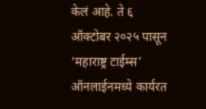केलं आहे. ते ६ ऑक्टोबर २०२५ पासून ‘महाराष्ट्र टाईम्स’ ऑनलाईनमध्ये कार्यरत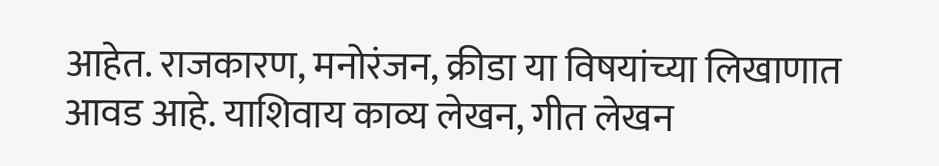आहेत. राजकारण, मनोरंजन, क्रीडा या विषयांच्या लिखाणात आवड आहे. याशिवाय काव्य लेखन, गीत लेखन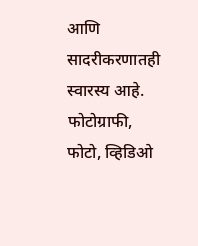आणि सादरीकरणातही स्वारस्य आहे. फोटोग्राफी, फोटो, व्हिडिओ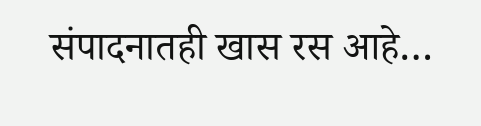संपादनातही खास रस आहे…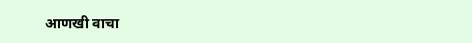आणखी वाचा